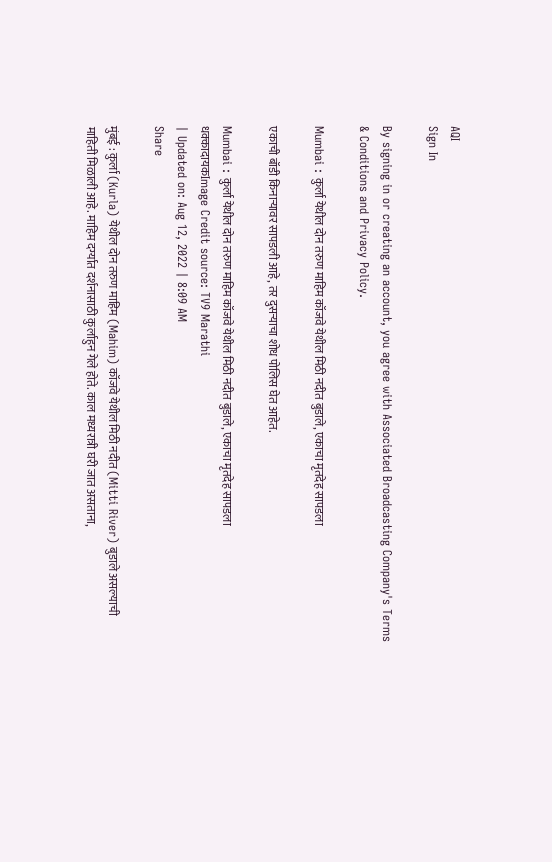AQI
Sign In

By signing in or creating an account, you agree with Associated Broadcasting Company's Terms & Conditions and Privacy Policy.

Mumbai : कुर्ला येथील दोन तरुण माहिम कॉजवे येथील मिठी नदीत बुडाले, एकाचा मृतदेह सापडला

एकाची बॉडी किनाऱ्यावर सापडली आहे, तर दुसऱ्याचा शोध पोलिस घेत आहेत.

Mumbai : कुर्ला येथील दोन तरुण माहिम कॉजवे येथील मिठी नदीत बुडाले, एकाचा मृतदेह सापडला
धक्कादायकImage Credit source: TV9 Marathi
| Updated on: Aug 12, 2022 | 8:09 AM
Share

मुंबई : कुर्ला (Kurla) येथील दोन तरुण माहिम (Mahim) कॉजवे येथील मिठी नदीत (Mitti River) बुडाले असल्याची माहिती मिळाली आहे. माहिम दर्ग्यात दर्शनासाठी कुर्लाहुन गेले होते. काल मध्यरात्री घरी जात असताना,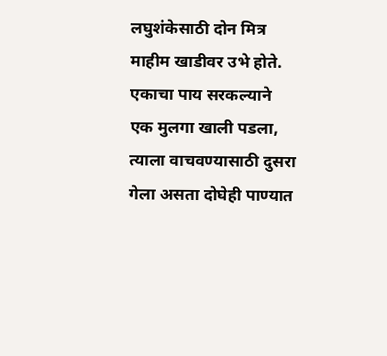लघुशंकेसाठी दोन मित्र माहीम खाडीवर उभे होते. एकाचा पाय सरकल्याने एक मुलगा खाली पडला, त्याला वाचवण्यासाठी दुसरा गेला असता दोघेही पाण्यात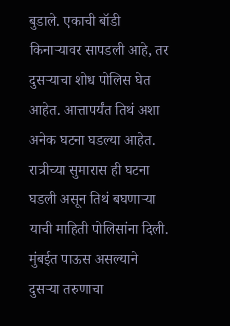बुडाले. एकाची बॉडी किनाऱ्यावर सापडली आहे, तर दुसऱ्याचा शोध पोलिस घेत आहेत. आत्तापर्यंत तिथं अशा अनेक घटना घडल्या आहेत. रात्रीच्या सुमारास ही घटना घडली असून तिथं बघणाऱ्या याची माहिती पोलिसांना दिली. मुंबईत पाऊस असल्याने दुसऱ्या तरुणाचा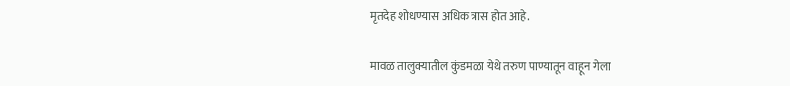मृतदेह शोधण्यास अधिक त्रास होत आहे.

मावळ तालुक्यातील कुंडमळा येथे तरुण पाण्यातून वाहून गेला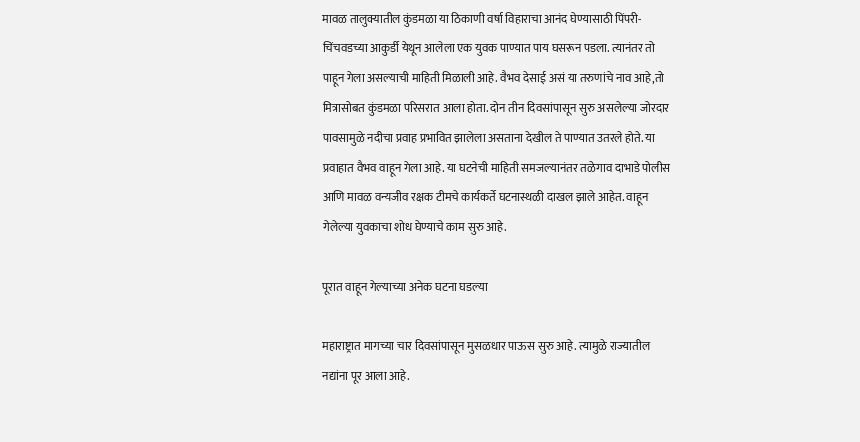मावळ तालुक्यातील कुंडमळा या ठिकाणी वर्षा विहाराचा आनंद घेण्यासाठी पिंपरी-चिंचवडच्या आकुर्डी येथून आलेला एक युवक पाण्यात पाय घसरून पडला. त्यानंतर तो पाहून गेला असल्याची माहिती मिळाली आहे. वैभव देसाई असं या तरुणांचे नाव आहे,तो मित्रासोबत कुंडमळा परिसरात आला होता. दोन तीन दिवसांपासून सुरु असलेल्या जोरदार पावसामुळे नदीचा प्रवाह प्रभावित झालेला असताना देखील ते पाण्यात उतरले होते. या प्रवाहात वैभव वाहून गेला आहे. या घटनेची माहिती समजल्यानंतर तळेगाव दाभाडे पोलीस आणि मावळ वन्यजीव रक्षक टीमचे कार्यकर्ते घटनास्थळी दाखल झाले आहेत. वाहून गेलेल्या युवकाचा शोध घेण्याचे काम सुरु आहे.

पूरात वाहून गेल्याच्या अनेक घटना घडल्या

महाराष्ट्रात मागच्या चार दिवसांपासून मुसळधार पाऊस सुरु आहे. त्यामुळे राज्यातील नद्यांना पूर आला आहे.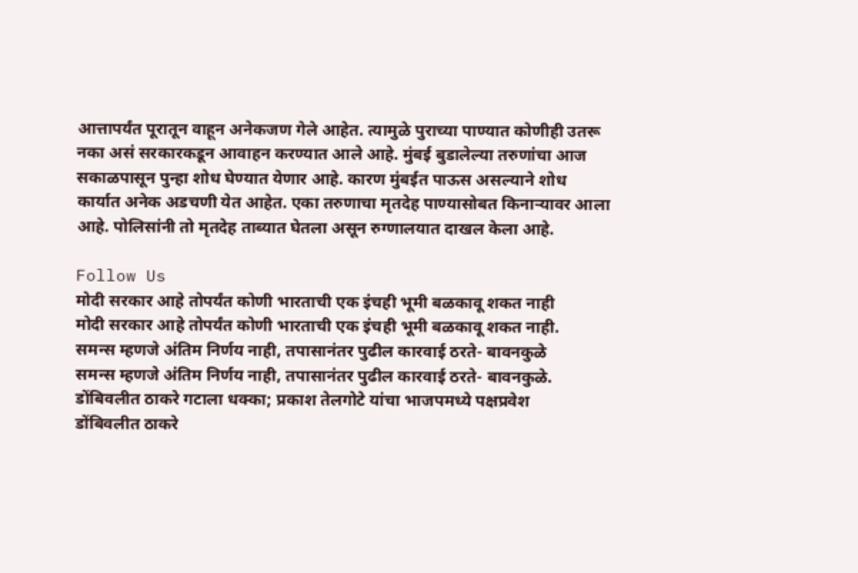आत्तापर्यंत पूरातून वाहून अनेकजण गेले आहेत. त्यामुळे पुराच्या पाण्यात कोणीही उतरू नका असं सरकारकडून आवाहन करण्यात आले आहे. मुंबई बुडालेल्या तरुणांचा आज सकाळपासून पुन्हा शोध घेण्यात येणार आहे. कारण मुंबईत पाऊस असल्याने शोध कार्यात अनेक अडचणी येत आहेत. एका तरुणाचा मृतदेह पाण्यासोबत किनाऱ्यावर आला आहे. पोलिसांनी तो मृतदेह ताब्यात घेतला असून रुग्णालयात दाखल केला आहे.

Follow Us
मोदी सरकार आहे तोपर्यंत कोणी भारताची एक इंचही भूमी बळकावू शकत नाही
मोदी सरकार आहे तोपर्यंत कोणी भारताची एक इंचही भूमी बळकावू शकत नाही.
समन्स म्हणजे अंतिम निर्णय नाही, तपासानंतर पुढील कारवाई ठरते- बावनकुळे
समन्स म्हणजे अंतिम निर्णय नाही, तपासानंतर पुढील कारवाई ठरते- बावनकुळे.
डोंबिवलीत ठाकरे गटाला धक्का; प्रकाश तेलगोटे यांचा भाजपमध्ये पक्षप्रवेश
डोंबिवलीत ठाकरे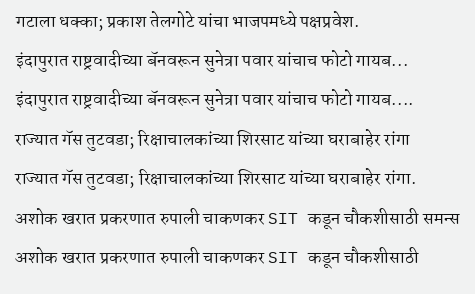गटाला धक्का; प्रकाश तेलगोटे यांचा भाजपमध्ये पक्षप्रवेश.
इंदापुरात राष्ट्रवादीच्या बॅनवरून सुनेत्रा पवार यांचाच फोटो गायब...
इंदापुरात राष्ट्रवादीच्या बॅनवरून सुनेत्रा पवार यांचाच फोटो गायब....
राज्यात गॅस तुटवडा; रिक्षाचालकांच्या शिरसाट यांच्या घराबाहेर रांगा
राज्यात गॅस तुटवडा; रिक्षाचालकांच्या शिरसाट यांच्या घराबाहेर रांगा.
अशोक खरात प्रकरणात रुपाली चाकणकर SIT कडून चौकशीसाठी समन्स
अशोक खरात प्रकरणात रुपाली चाकणकर SIT कडून चौकशीसाठी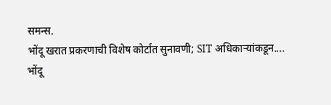समन्स.
भोंदू खरात प्रकरणाची विशेष कोर्टात सुनावणी; SIT अधिकाऱ्यांकडून....
भोंदू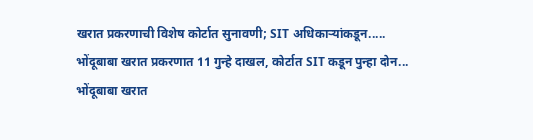खरात प्रकरणाची विशेष कोर्टात सुनावणी; SIT अधिकाऱ्यांकडून.....
भोंदूबाबा खरात प्रकरणात 11 गुन्हे दाखल, कोर्टात SIT कडून पुन्हा दोन...
भोंदूबाबा खरात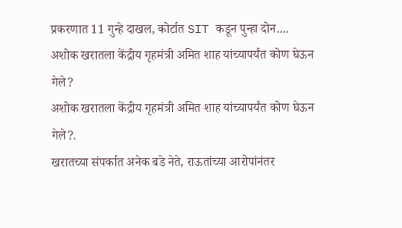प्रकरणात 11 गुन्हे दाखल, कोर्टात SIT कडून पुन्हा दोन....
अशोक खरातला केंद्रीय गृहमंत्री अमित शाह यांच्यापर्यंत कोण घेऊन गेले?
अशोक खरातला केंद्रीय गृहमंत्री अमित शाह यांच्यापर्यंत कोण घेऊन गेले?.
खरातच्या संपर्कात अनेक बडे नेते, राऊतांच्या आरोपांनंतर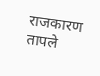राजकारण तापले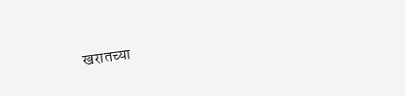खरातच्या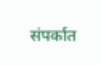संपर्कात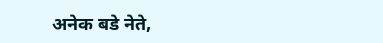अनेक बडे नेते,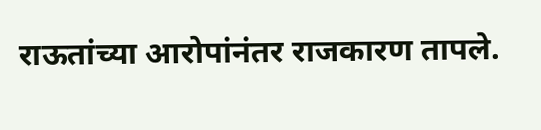राऊतांच्या आरोपांनंतर राजकारण तापले.